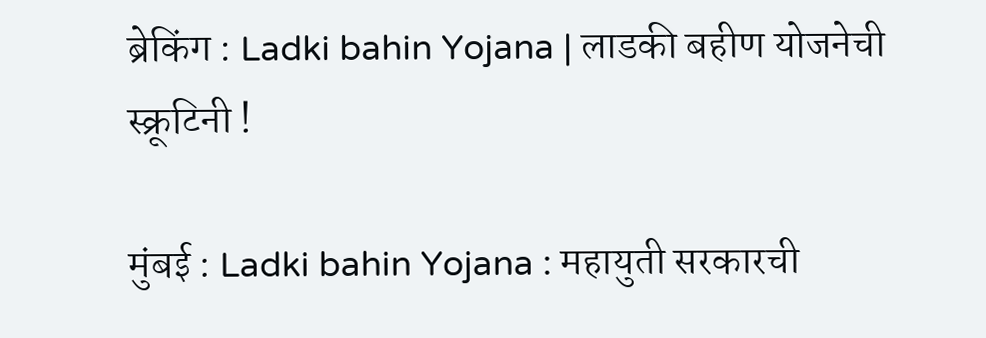ब्रेकिंग : Ladki bahin Yojana | लाडकी बहीण योजनेची स्क्रूटिनी !

मुंबई : Ladki bahin Yojana : महायुती सरकारची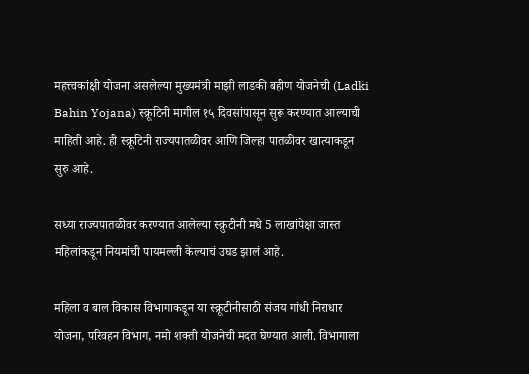महत्त्वकांक्षी योजना असलेल्या मुख्यमंत्री माझी लाडकी बहीण योजनेची (Ladki Bahin Yojana) स्क्रूटिनी मागील १५ दिवसांपासून सुरू करण्यात आल्याची माहिती आहे. ही स्क्रूटिनी राज्यपातळीवर आणि जिल्हा पातळीवर खात्याकडून सुरु आहे.

सध्या राज्यपातळीवर करण्यात आलेल्या स्क्रुटीनी मधे 5 लाखांपेक्षा जास्त महिलांकडून नियमांची पायमल्ली केल्याचं उघड झालं आहे.

महिला व बाल विकास विभागाकडून या स्क्रूटीनीसाठी संजय गांधी निराधार योजना, परिवहन विभाग, नमो शक्ती योजनेची मदत घेण्यात आली. विभागाला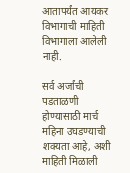आतापर्यंत आयकर विभागाची माहिती विभागाला आलेली नाही.

सर्व अर्जांची पडताळणी होण्यासाठी मार्च महिना उघडण्याची शक्यता आहे, अशी माहिती मिळाली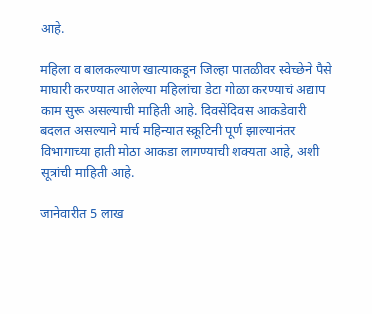आहे.

महिला व बालकल्याण खात्याकडून जिल्हा पातळीवर स्वेच्छेने पैसे माघारी करण्यात आलेल्या महिलांचा डेटा गोळा करण्याचं अद्याप काम सुरू असल्याची माहिती आहे. दिवसेंदिवस आकडेवारी बदलत असल्याने मार्च महिन्यात स्क्रूटिनी पूर्ण झाल्यानंतर विभागाच्या हाती मोठा आकडा लागण्याची शक्यता आहे, अशी सूत्रांची माहिती आहे.

जानेवारीत 5 लाख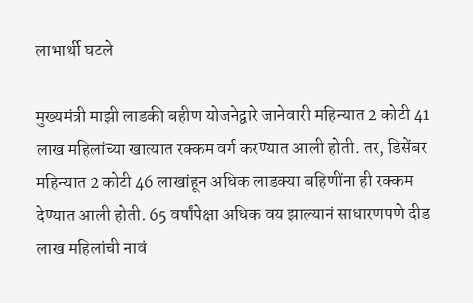लाभार्थी घटले

मुख्यमंत्री माझी लाडकी बहीण योजनेद्वारे जानेवारी महिन्यात 2 कोटी 41 लाख महिलांच्या खात्यात रक्कम वर्ग करण्यात आली होती. तर, डिसेंबर महिन्यात 2 कोटी 46 लाखांहून अधिक लाडक्या बहिणींना ही रक्कम देण्यात आली होती. 65 वर्षांपेक्षा अधिक वय झाल्यानं साधारणपणे दीड लाख महिलांची नावं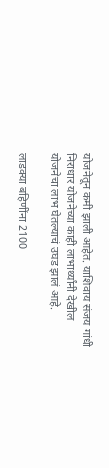योजनेतून कमी झाली आहेत. याशिवाय संजय गांधी निराधार योजनेच्या काही लाभार्थ्यांनी देखील योजनेचा लाभ घेतल्याचं उघड झालं आहे.

लाडक्या बहिणींना 2100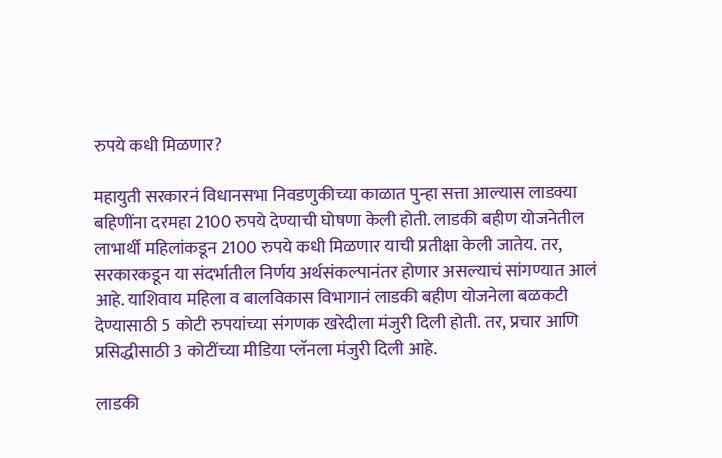रुपये कधी मिळणार?

महायुती सरकारनं विधानसभा निवडणुकीच्या काळात पुन्हा सत्ता आल्यास लाडक्या बहिणींना दरमहा 2100 रुपये देण्याची घोषणा केली होती. लाडकी बहीण योजनेतील लाभार्थी महिलांकडून 2100 रुपये कधी मिळणार याची प्रतीक्षा केली जातेय. तर, सरकारकडून या संदर्भातील निर्णय अर्थसंकल्पानंतर होणार असल्याचं सांगण्यात आलं आहे. याशिवाय महिला व बालविकास विभागानं लाडकी बहीण योजनेला बळकटी देण्यासाठी 5 कोटी रुपयांच्या संगणक खरेदीला मंजुरी दिली होती. तर, प्रचार आणि प्रसिद्धीसाठी 3 कोटींच्या मीडिया प्लॅनला मंजुरी दिली आहे.

लाडकी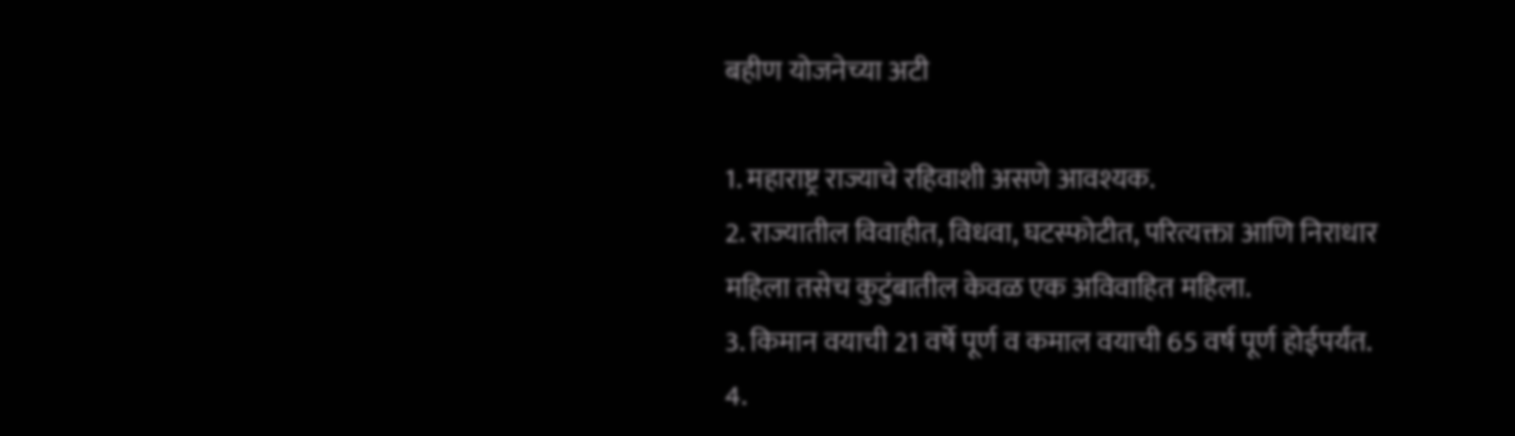बहीण योजनेच्या अटी

1. महाराष्ट्र राज्याचे रहिवाशी असणे आवश्यक.
2. राज्यातील विवाहीत, विधवा, घटस्फोटीत, परित्यक्ता आणि निराधार महिला तसेच कुटुंबातील केवळ एक अविवाहित महिला.
3. किमान वयाची 21 वर्षे पूर्ण व कमाल वयाची 65 वर्ष पूर्ण होईपर्यंत.
4.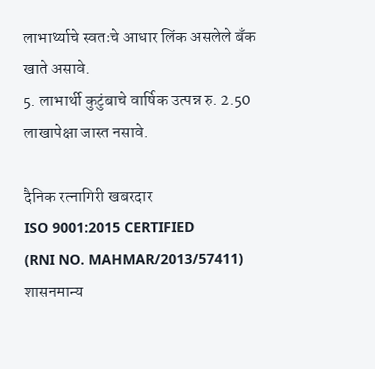लाभार्थ्याचे स्वतःचे आधार लिंक असलेले बँक खाते असावे.
5. लाभार्थी कुटुंबाचे वार्षिक उत्पन्न रु. 2.50 लाखापेक्षा जास्त नसावे.

दैनिक रत्नागिरी खबरदार
ISO 9001:2015 CERTIFIED
(RNI NO. MAHMAR/2013/57411)
शासनमान्य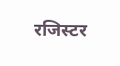रजिस्टर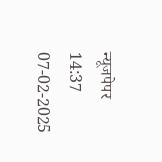न्यूजपेपर
14:37 07-02-2025